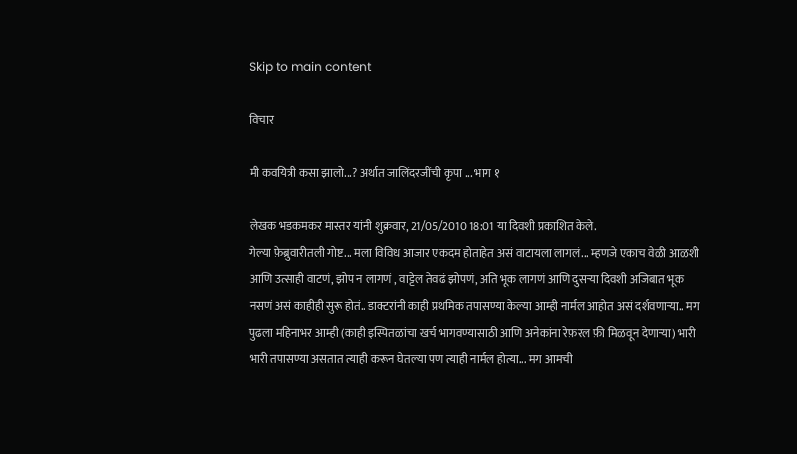Skip to main content

विचार

मी कवयित्री कसा झालो...? अर्थात जालिंदरजींची कृपा ... भाग १

लेखक भडकमकर मास्तर यांनी शुक्रवार, 21/05/2010 18:01 या दिवशी प्रकाशित केले.
गेल्या फ़ेब्रुवारीतली गोष्ट... मला विविध आजार एकदम होताहेत असं वाटायला लागलं... म्हणजे एकाच वेळी आळशी आणि उत्साही वाटणं, झोप न लागणं , वाट्टेल तेवढं झोपणं, अति भूक लागणं आणि दुसर्‍या दिवशी अजिबात भूक नसणं असं काहीही सुरू होतं.. डाक्टरांनी काही प्रथमिक तपासण्या केल्या आम्ही नार्मल आहोत असं दर्शवणार्‍या.. मग पुढला महिनाभर आम्ही (काही इस्पितळांचा खर्च भागवण्यासाठी आणि अनेकांना रेफ़रल फ़ी मिळवून देणार्‍या) भारी भारी तपासण्या असतात त्याही करून घेतल्या पण त्याही नार्मल होत्या... मग आमची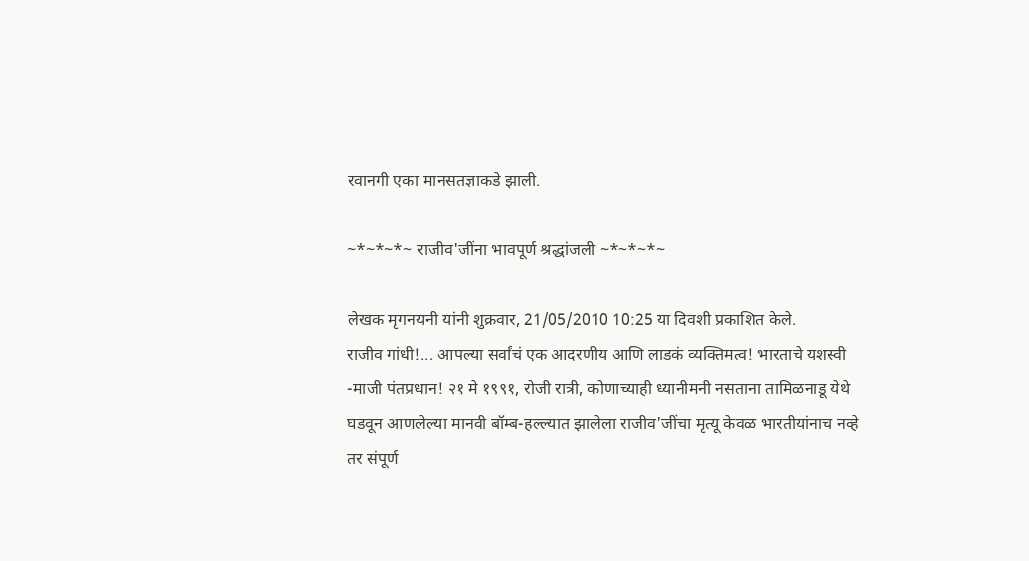रवानगी एका मानसतज्ञाकडे झाली.

~*~*~*~ राजीव'जींना भावपूर्ण श्रद्धांजली ~*~*~*~

लेखक मृगनयनी यांनी शुक्रवार, 21/05/2010 10:25 या दिवशी प्रकाशित केले.
राजीव गांधी!... आपल्या सर्वांचं एक आदरणीय आणि लाडकं व्यक्तिमत्व! भारताचे यशस्वी -माजी पंतप्रधान! २१ मे १९९१, रोजी रात्री, कोणाच्याही ध्यानीमनी नसताना तामिळनाडू येथे घडवून आणलेल्या मानवी बॉम्ब-हल्ल्यात झालेला राजीव'जींचा मृत्यू केवळ भारतीयांनाच नव्हे तर संपूर्ण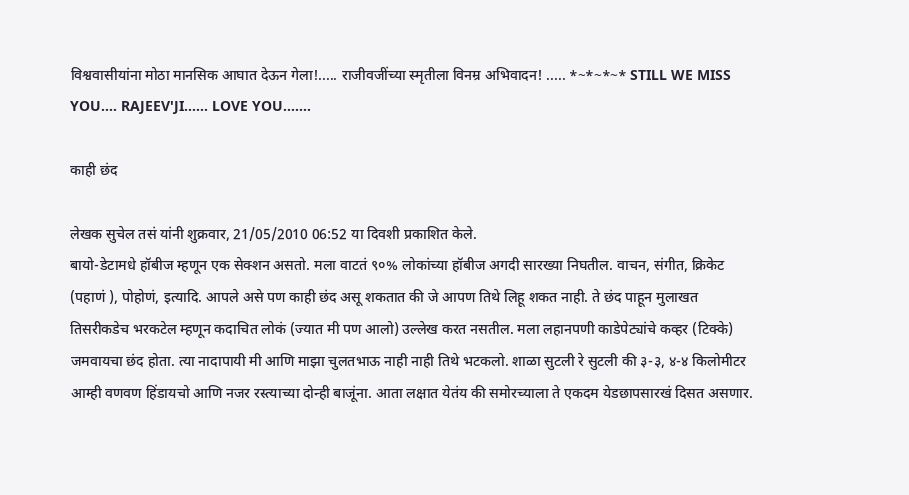विश्ववासीयांना मोठा मानसिक आघात देऊन गेला!..... राजीवजींच्या स्मृतीला विनम्र अभिवादन! ..... *~*~*~* STILL WE MISS YOU.... RAJEEV'JI...... LOVE YOU.......

काही छंद

लेखक सुचेल तसं यांनी शुक्रवार, 21/05/2010 06:52 या दिवशी प्रकाशित केले.
बायो-डेटामधे हॉबीज म्हणून एक सेक्शन असतो. मला वाटतं ९०% लोकांच्या हॉबीज अगदी सारख्या निघतील. वाचन, संगीत, क्रिकेट (पहाणं ), पोहोणं, इत्यादि. आपले असे पण काही छंद असू शकतात की जे आपण तिथे लिहू शकत नाही. ते छंद पाहून मुलाखत तिसरीकडेच भरकटेल म्हणून कदाचित लोकं (ज्यात मी पण आलो) उल्लेख करत नसतील. मला लहानपणी काडेपेट्यांचे कव्हर (टिक्के) जमवायचा छंद होता. त्या नादापायी मी आणि माझा चुलतभाऊ नाही नाही तिथे भटकलो. शाळा सुटली रे सुटली की ३-३, ४-४ किलोमीटर आम्ही वणवण हिंडायचो आणि नजर रस्त्याच्या दोन्ही बाजूंना. आता लक्षात येतंय की समोरच्याला ते एकदम येडछापसारखं दिसत असणार.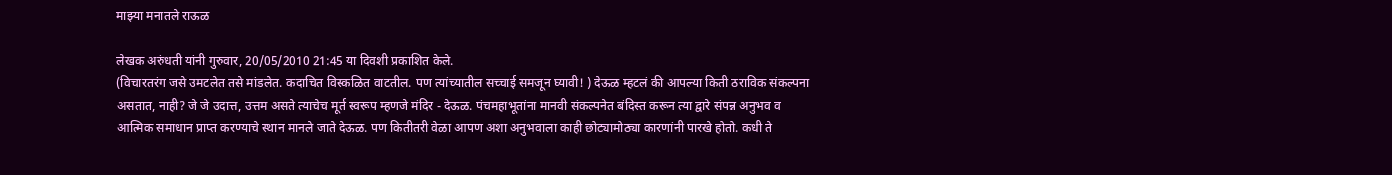माझ्या मनातले राऊळ

लेखक अरुंधती यांनी गुरुवार, 20/05/2010 21:45 या दिवशी प्रकाशित केले.
(विचारतरंग जसे उमटलेत तसे मांडलेत. कदाचित विस्कळित वाटतील. पण त्यांच्यातील सच्चाई समजून घ्यावी! ) देऊळ म्हटलं की आपल्या किती ठराविक संकल्पना असतात, नाही? जे जे उदात्त, उत्तम असते त्याचेच मूर्त स्वरूप म्हणजे मंदिर - देऊळ. पंचमहाभूतांना मानवी संकल्पनेत बंदिस्त करून त्या द्वारे संपन्न अनुभव व आत्मिक समाधान प्राप्त करण्याचे स्थान मानले जाते देऊळ. पण कितीतरी वेळा आपण अशा अनुभवाला काही छोट्यामोठ्या कारणांनी पारखे होतो. कधी ते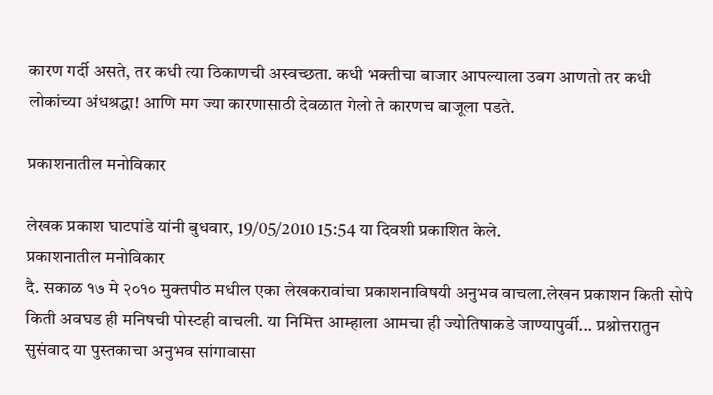कारण गर्दी असते, तर कधी त्या ठिकाणची अस्वच्छता. कधी भक्तीचा बाजार आपल्याला उबग आणतो तर कधी लोकांच्या अंधश्रद्धा! आणि मग ज्या कारणासाठी देवळात गेलो ते कारणच बाजूला पडते.

प्रकाशनातील मनोविकार

लेखक प्रकाश घाटपांडे यांनी बुधवार, 19/05/2010 15:54 या दिवशी प्रकाशित केले.
प्रकाशनातील मनोविकार
दै. सकाळ १७ मे २०१० मुक्तपीठ मधील एका लेखकरावांचा प्रकाशनाविषयी अनुभव वाचला.लेखन प्रकाशन किती सोपे किती अवघड ही मनिषची पोस्टही वाचली. या निमित्त आम्हाला आमचा ही ज्योतिषाकडे जाण्यापुर्वी... प्रश्नोत्तरातुन सुसंवाद या पुस्तकाचा अनुभव सांगावासा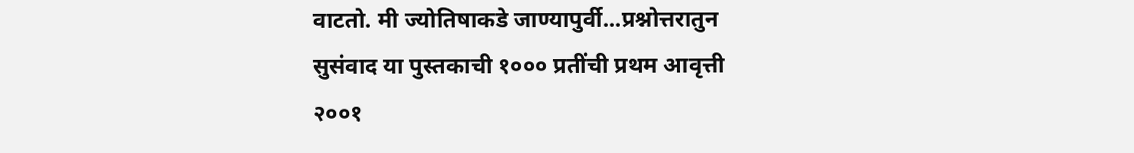वाटतो. मी ज्योतिषाकडे जाण्यापुर्वी...प्रश्नोत्तरातुन सुसंवाद या पुस्तकाची १००० प्रतींची प्रथम आवृत्ती २००१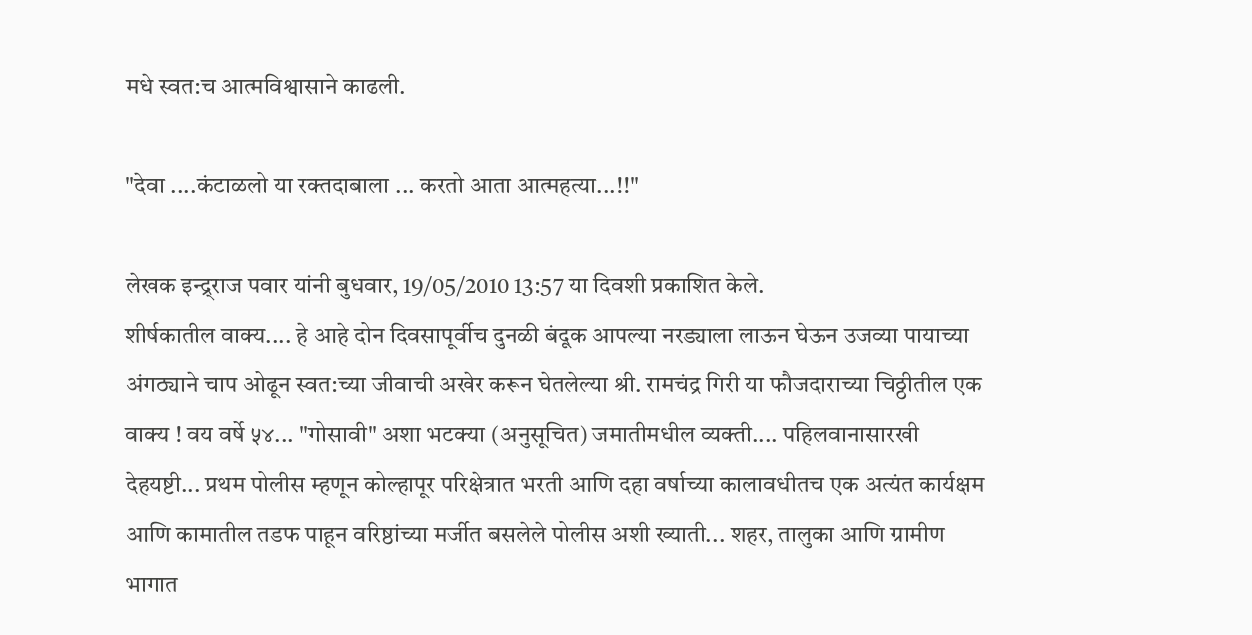मधे स्वत:च आत्मविश्वासाने काढली.

"देवा ....कंटाळलो या रक्तदाबाला ... करतो आता आत्महत्या...!!"

लेखक इन्द्र्राज पवार यांनी बुधवार, 19/05/2010 13:57 या दिवशी प्रकाशित केले.
शीर्षकातील वाक्य.... हे आहे दोन दिवसापूर्वीच दुनळी बंदूक आपल्या नरड्याला लाऊन घेऊन उजव्या पायाच्या अंगठ्याने चाप ओढून स्वत:च्या जीवाची अखेर करून घेतलेल्या श्री. रामचंद्र गिरी या फौजदाराच्या चिठ्ठीतील एक वाक्य ! वय वर्षे ५४... "गोसावी" अशा भटक्या (अनुसूचित) जमातीमधील व्यक्ती.... पहिलवानासारखी देहयष्टी... प्रथम पोलीस म्हणून कोल्हापूर परिक्षेत्रात भरती आणि दहा वर्षाच्या कालावधीतच एक अत्यंत कार्यक्षम आणि कामातील तडफ पाहून वरिष्ठांच्या मर्जीत बसलेले पोलीस अशी ख्याती... शहर, तालुका आणि ग्रामीण भागात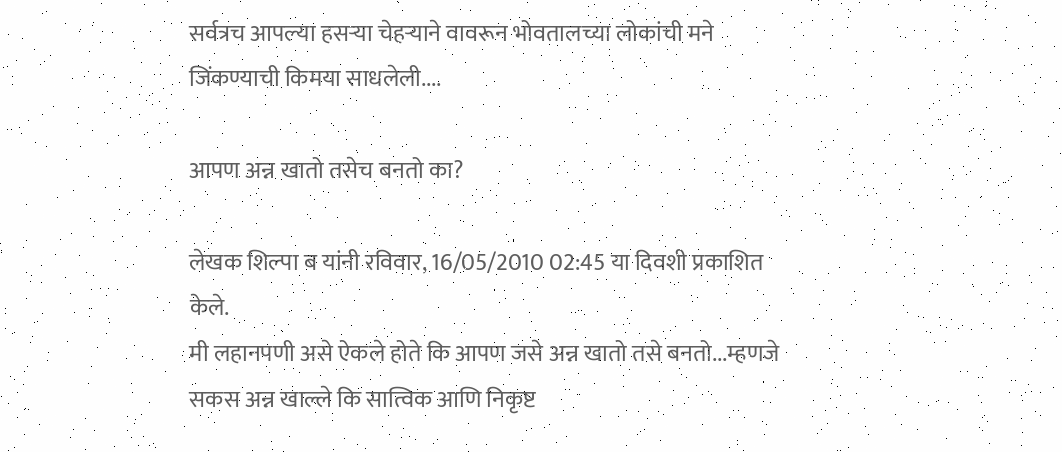सर्वत्रच आपल्या हसर्‍या चेहर्‍याने वावरून भोवतालच्या लोकांची मने जिंकण्याची किमया साधलेली....

आपण अन्न खातो तसेच बनतो का?

लेखक शिल्पा ब यांनी रविवार, 16/05/2010 02:45 या दिवशी प्रकाशित केले.
मी लहानपणी असे ऐकले होते कि आपण जसे अन्न खातो तसे बनतो...म्हणजे सकस अन्न खाल्ले कि सात्विक आणि निकृष्ट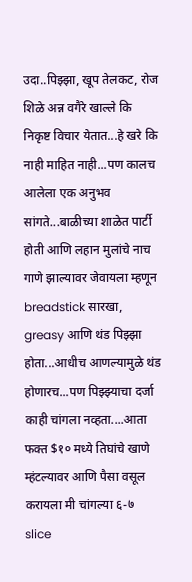उदा..पिझ्झा, खूप तेलकट, रोज शिळे अन्न वगैरे खाल्ले कि निकृष्ट विचार येतात...हे खरे कि नाही माहित नाही...पण कालच आलेला एक अनुभव सांगते...बाळीच्या शाळेत पार्टी होती आणि लहान मुलांचे नाच गाणे झाल्यावर जेवायला म्हणून breadstick सारखा, greasy आणि थंड पिझ्झा होता...आधीच आणल्यामुळे थंड होणारच...पण पिझ्झ्याचा दर्जा काही चांगला नव्हता....आता फक्त $१० मध्ये तिघांचे खाणे म्हंटल्यावर आणि पैसा वसूल करायला मी चांगल्या ६-७ slice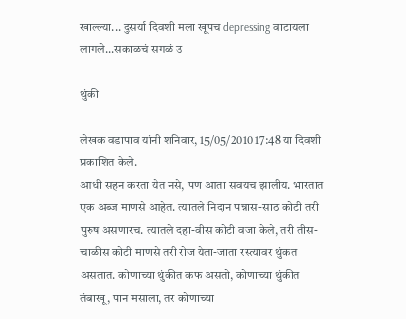खाल्ल्या... दुसर्या दिवशी मला खूपच depressing वाटायला लागले...सकाळचं सगळं उ

थुंकी

लेखक वडापाव यांनी शनिवार, 15/05/2010 17:48 या दिवशी प्रकाशित केले.
आधी सहन करता येत नसे, पण आता सवयच झालीय. भारतात एक अब्ज माणसे आहेत. त्यातले निदान पन्नास-साठ कोटी तरी पुरुष असणारच. त्यातले दहा-वीस कोटी वजा केले, तरी तीस-चाळीस कोटी माणसे तरी रोज येता-जाता रस्त्यावर थुंकत असतात. कोणाच्या थुंकीत कफ असतो, कोणाच्या थुंकीत तंबाखू, पान मसाला, तर कोणाच्या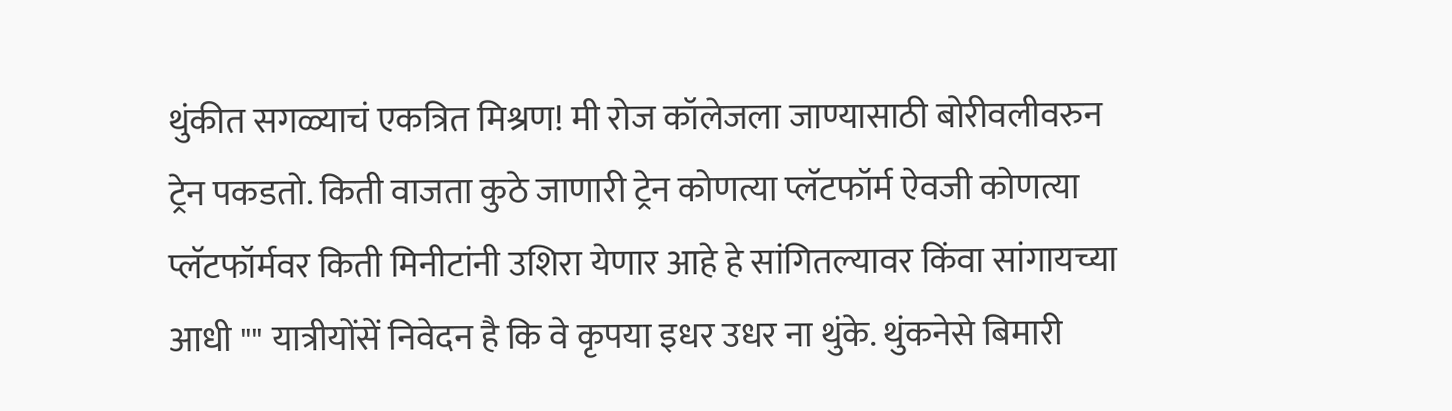थुंकीत सगळ्याचं एकत्रित मिश्रण! मी रोज कॉलेजला जाण्यासाठी बोरीवलीवरुन ट्रेन पकडतो. किती वाजता कुठे जाणारी ट्रेन कोणत्या प्लॅटफॉर्म ऐवजी कोणत्या प्लॅटफॉर्मवर किती मिनीटांनी उशिरा येणार आहे हे सांगितल्यावर किंवा सांगायच्या आधी "" यात्रीयोंसें निवेदन है कि वे कृपया इधर उधर ना थुंके. थुंकनेसे बिमारी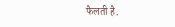फैलती है.